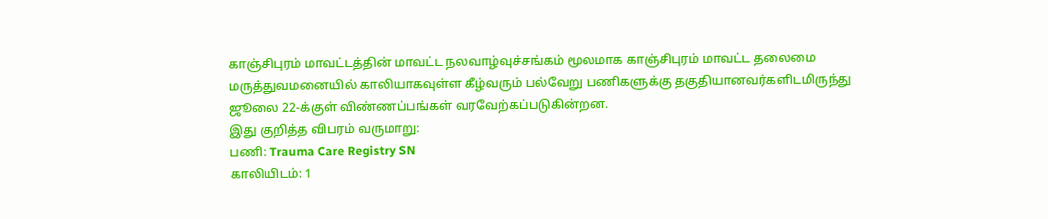காஞ்சிபுரம் மாவட்டத்தின் மாவட்ட நலவாழ்வுச்சங்கம் மூலமாக காஞ்சிபுரம் மாவட்ட தலைமை மருத்துவமனையில் காலியாகவுள்ள கீழ்வரும் பல்வேறு பணிகளுக்கு தகுதியானவர்களிடமிருந்து ஜூலை 22-க்குள் விண்ணப்பங்கள் வரவேற்கப்படுகின்றன.
இது குறித்த விபரம் வருமாறு:
பணி: Trauma Care Registry SN
காலியிடம்: 1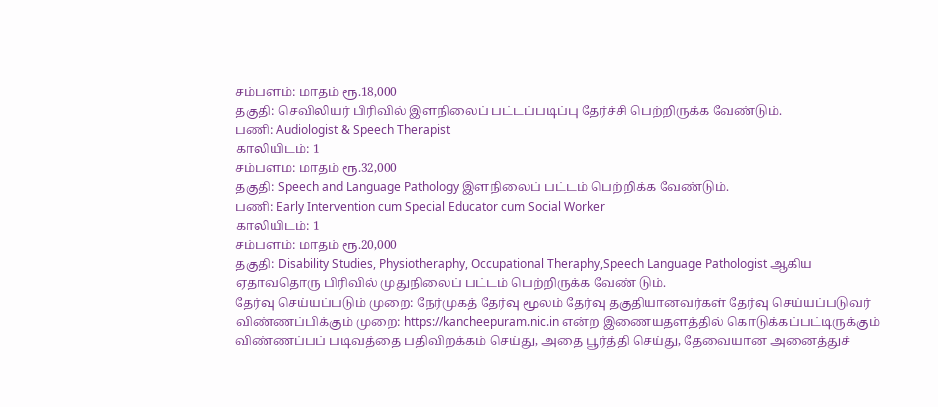சம்பளம்: மாதம் ரூ.18,000
தகுதி: செவிலியர் பிரிவில் இளநிலைப் பட்டப்படிப்பு தேர்ச்சி பெற்றிருக்க வேண்டும்.
பணி: Audiologist & Speech Therapist
காலியிடம்: 1
சம்பளம: மாதம் ரூ.32,000
தகுதி: Speech and Language Pathology இளநிலைப் பட்டம் பெற்றிக்க வேண்டும்.
பணி: Early Intervention cum Special Educator cum Social Worker
காலியிடம்: 1
சம்பளம்: மாதம் ரூ.20,000
தகுதி: Disability Studies, Physiotheraphy, Occupational Theraphy,Speech Language Pathologist ஆகிய ஏதாவதொரு பிரிவில் முதுநிலைப் பட்டம் பெற்றிருக்க வேண் டும்.
தேர்வு செய்யப்படும் முறை: நேர்முகத் தேர்வு மூலம் தேர்வு தகுதியானவர்கள் தேர்வு செய்யப்படுவர்
விண்ணப்பிக்கும் முறை: https://kancheepuram.nic.in என்ற இணையதளத்தில் கொடுக்கப்பட்டிருக்கும் விண்ணப்பப் படிவத்தை பதிவிறக்கம் செய்து, அதை பூர்த்தி செய்து, தேவையான அனைத்துச்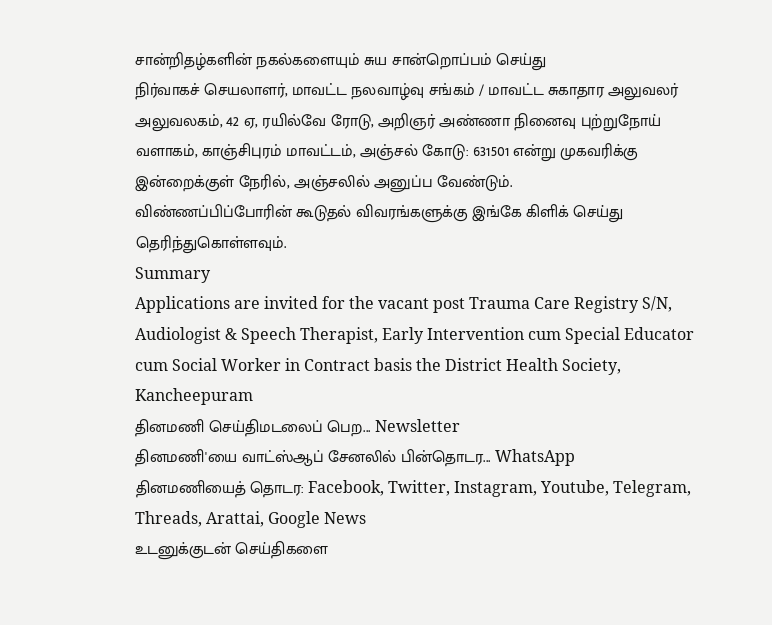சான்றிதழ்களின் நகல்களையும் சுய சான்றொப்பம் செய்து
நிர்வாகச் செயலாளர், மாவட்ட நலவாழ்வு சங்கம் / மாவட்ட சுகாதார அலுவலர் அலுவலகம், 42 ஏ, ரயில்வே ரோடு, அறிஞர் அண்ணா நினைவு புற்றுநோய் வளாகம், காஞ்சிபுரம் மாவட்டம், அஞ்சல் கோடு: 631501 என்று முகவரிக்கு இன்றைக்குள் நேரில், அஞ்சலில் அனுப்ப வேண்டும்.
விண்ணப்பிப்போரின் கூடுதல் விவரங்களுக்கு இங்கே கிளிக் செய்து தெரிந்துகொள்ளவும்.
Summary
Applications are invited for the vacant post Trauma Care Registry S/N, Audiologist & Speech Therapist, Early Intervention cum Special Educator cum Social Worker in Contract basis the District Health Society, Kancheepuram
தினமணி செய்திமடலைப் பெற... Newsletter
தினமணி'யை வாட்ஸ்ஆப் சேனலில் பின்தொடர... WhatsApp
தினமணியைத் தொடர: Facebook, Twitter, Instagram, Youtube, Telegram, Threads, Arattai, Google News
உடனுக்குடன் செய்திகளை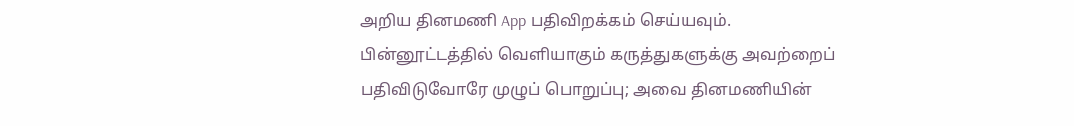அறிய தினமணி App பதிவிறக்கம் செய்யவும்.
பின்னூட்டத்தில் வெளியாகும் கருத்துகளுக்கு அவற்றைப் பதிவிடுவோரே முழுப் பொறுப்பு; அவை தினமணியின்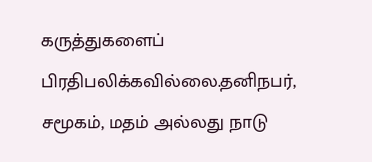கருத்துகளைப் பிரதிபலிக்கவில்லை.தனிநபர், சமூகம், மதம் அல்லது நாடு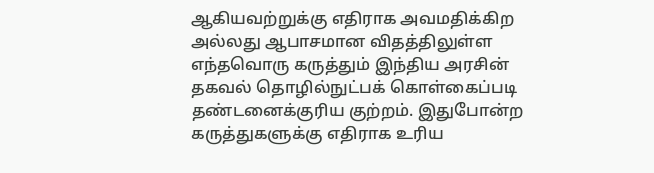ஆகியவற்றுக்கு எதிராக அவமதிக்கிற அல்லது ஆபாசமான விதத்திலுள்ள எந்தவொரு கருத்தும் இந்திய அரசின் தகவல் தொழில்நுட்பக் கொள்கைப்படி தண்டனைக்குரிய குற்றம். இதுபோன்ற கருத்துகளுக்கு எதிராக உரிய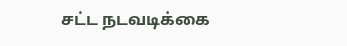சட்ட நடவடிக்கை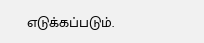எடுக்கப்படும்.